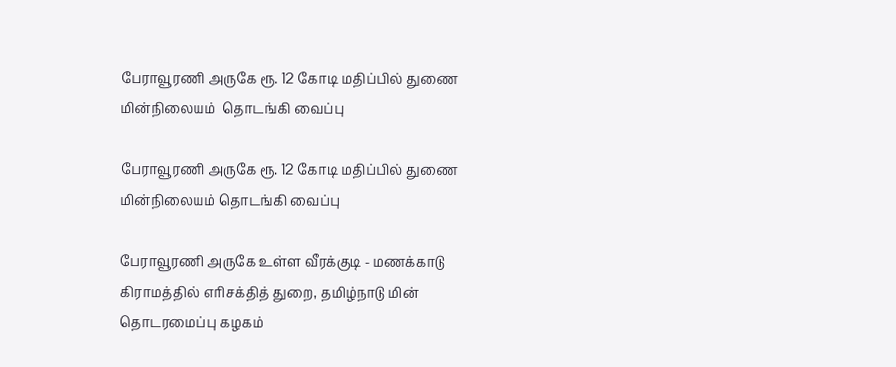பேராவூரணி அருகே ரூ. 12 கோடி மதிப்பில் துணை மின்நிலையம்  தொடங்கி வைப்பு

பேராவூரணி அருகே ரூ. 12 கோடி மதிப்பில் துணை மின்நிலையம் தொடங்கி வைப்பு

பேராவூரணி அருகே உள்ள வீரக்குடி - மணக்காடு கிராமத்தில் எரிசக்தித் துறை, தமிழ்நாடு மின் தொடரமைப்பு கழகம்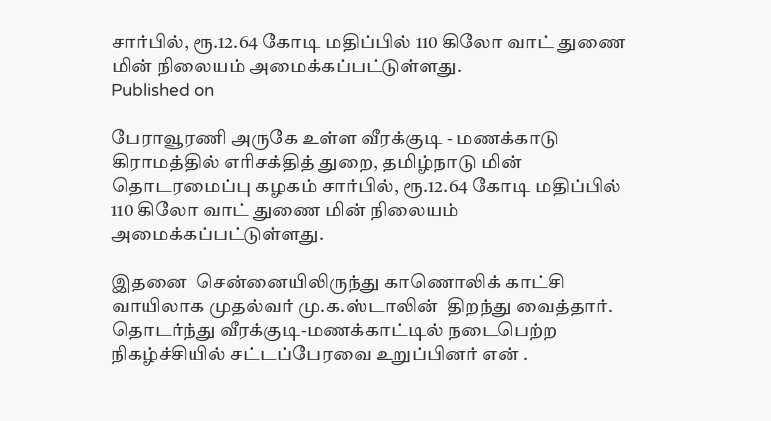சார்பில், ரூ.12.64 கோடி மதிப்பில் 110 கிலோ வாட் துணை மின் நிலையம் அமைக்கப்பட்டுள்ளது.
Published on

பேராவூரணி அருகே உள்ள வீரக்குடி - மணக்காடு கிராமத்தில் எரிசக்தித் துறை, தமிழ்நாடு மின் தொடரமைப்பு கழகம் சார்பில், ரூ.12.64 கோடி மதிப்பில் 110 கிலோ வாட் துணை மின் நிலையம் அமைக்கப்பட்டுள்ளது.

இதனை  சென்னையிலிருந்து காணொலிக் காட்சி வாயிலாக முதல்வர் மு.க.ஸ்டாலின்  திறந்து வைத்தார். தொடர்ந்து வீரக்குடி-மணக்காட்டில் நடைபெற்ற நிகழ்ச்சியில் சட்டப்பேரவை உறுப்பினர் என் .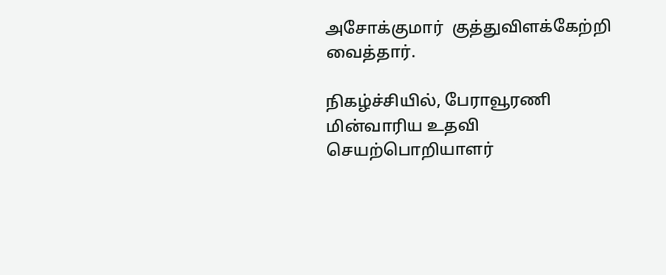அசோக்குமார்  குத்துவிளக்கேற்றி வைத்தார்.

நிகழ்ச்சியில், பேராவூரணி மின்வாரிய உதவி செயற்பொறியாளர்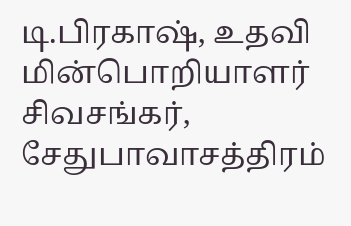டி.பிரகாஷ், உதவி மின்பொறியாளர் சிவசங்கர், சேதுபாவாசத்திரம்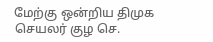மேற்கு ஒன்றிய திமுக செயலர் குழ செ.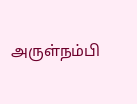அருள்நம்பி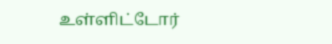உள்ளிட்டோர்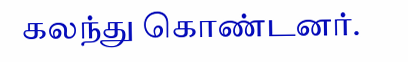கலந்து கொண்டனர்.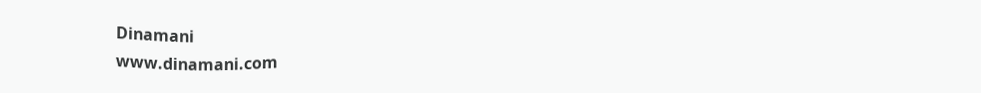Dinamani
www.dinamani.com